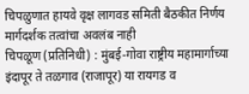चिपळुणात हायवे वृक्ष लागवड समिती बैठकीत निर्णय
मार्गदर्शक तत्वांचा अवलंब नाही
चिपळूण (प्रतिनिधी) : मुंबई-गोवा राष्ट्रीय महामार्गाच्या इंदापूर ते तळगाव (राजापूर) या रायगड व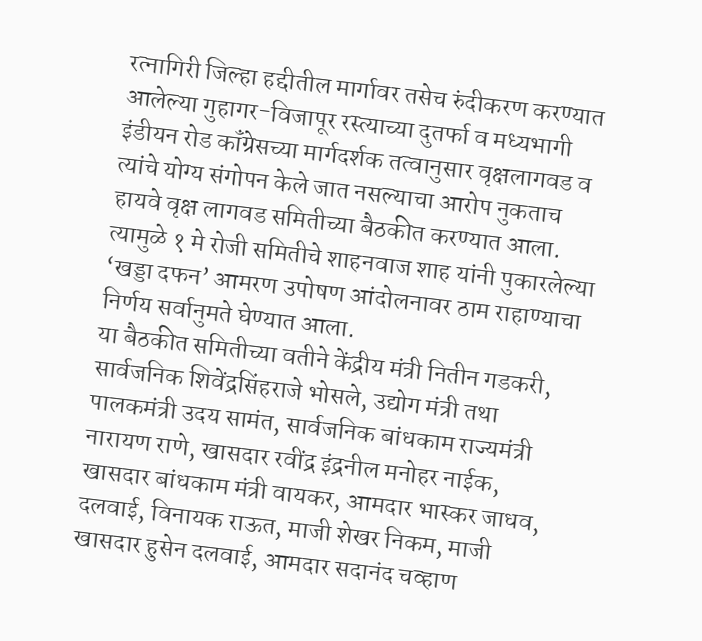रत्नागिरी जिल्हा हद्दीतील मार्गावर तसेच रुंदीकरण करण्यात आलेल्या गुहागर-विजापूर रस्त्याच्या दुतर्फा व मध्यभागी इंडीयन रोड कॉंग्रेसच्या मार्गदर्शक तत्वानुसार वृक्षलागवड व त्यांचे योग्य संगोपन केले जात नसल्याचा आरोप नुकताच हायवे वृक्ष लागवड समितीच्या बैठकीत करण्यात आला. त्यामुळे १ मे रोजी समितीचे शाहनवाज शाह यांनी पुकारलेल्या ‘खड्डा दफन’ आमरण उपोषण आंदोलनावर ठाम राहाण्याचा निर्णय सर्वानुमते घेण्यात आला.
या बैठकीत समितीच्या वतीने केंद्रीय मंत्री नितीन गडकरी, सार्वजनिक शिवेंद्रसिंहराजे भोसले, उद्योग मंत्री तथा पालकमंत्री उदय सामंत, सार्वजनिक बांधकाम राज्यमंत्री नारायण राणे, खासदार रवींद्र इंद्रनील मनोहर नाईक, खासदार बांधकाम मंत्री वायकर, आमदार भास्कर जाधव, दलवाई, विनायक राऊत, माजी शेखर निकम, माजी खासदार हुसेन दलवाई, आमदार सदानंद चव्हाण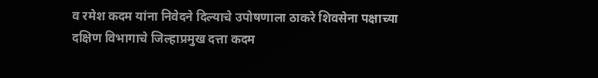व रमेश कदम यांना निवेदने दिल्याचे उपोषणाला ठाकरे शिवसेना पक्षाच्या दक्षिण विभागाचे जिल्हाप्रमुख दत्ता कदम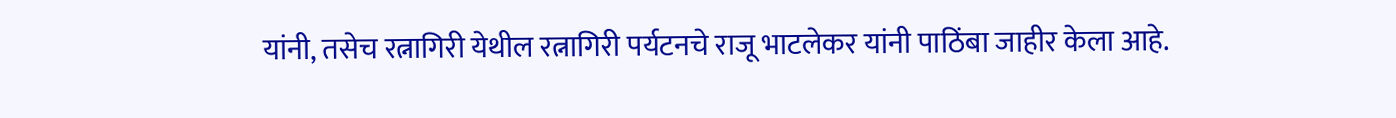यांनी, तसेच रत्नागिरी येथील रत्नागिरी पर्यटनचे राजू भाटलेकर यांनी पाठिंबा जाहीर केला आहे.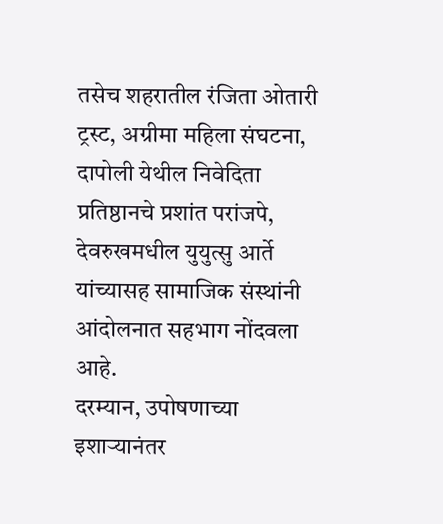तसेच शहरातील रंजिता ओतारी ट्रस्ट, अग्रीमा महिला संघटना, दापोली येथील निवेदिता प्रतिष्ठानचे प्रशांत परांजपे, देवरुखमधील युयुत्सु आर्ते यांच्यासह सामाजिक संस्थांनी आंदोलनात सहभाग नोंदवला आहे.
दरम्यान, उपोषणाच्या इशाऱ्यानंतर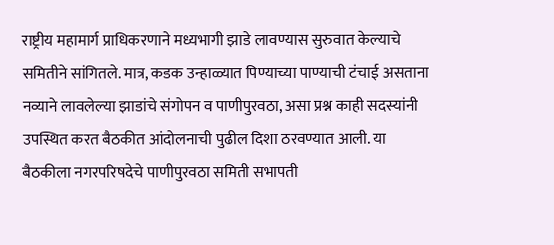राष्ट्रीय महामार्ग प्राधिकरणाने मध्यभागी झाडे लावण्यास सुरुवात केल्याचे समितीने सांगितले. मात्र, कडक उन्हाळ्यात पिण्याच्या पाण्याची टंचाई असताना नव्याने लावलेल्या झाडांचे संगोपन व पाणीपुरवठा, असा प्रश्न काही सदस्यांनी उपस्थित करत बैठकीत आंदोलनाची पुढील दिशा ठरवण्यात आली. या बैठकीला नगरपरिषदेचे पाणीपुरवठा समिती सभापती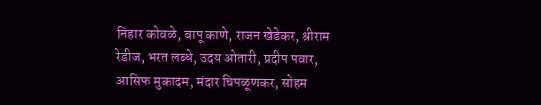निहार कोवळे, बापू काणे, राजन खेडेकर, श्रीराम रेडीज, भरत लब्धे, उदय ओतारी, प्रदीप पवार, आसिफ मुकादम, मंदार चिपळूणकर, सोहम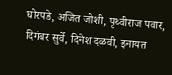घोरपडे, अजित जोशी, पृथ्वीराज पवार, दिगंबर सुर्वे, दिनेश दळवी, इनायत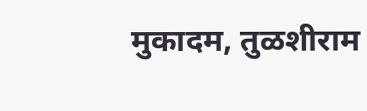मुकादम, तुळशीराम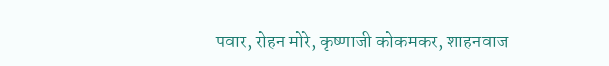पवार, रोहन मोरे, कृष्णाजी कोकमकर, शाहनवाज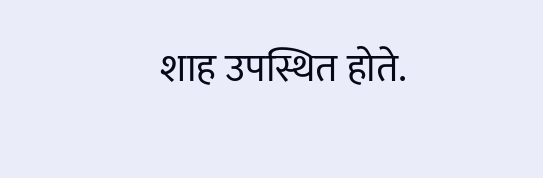शाह उपस्थित होते.